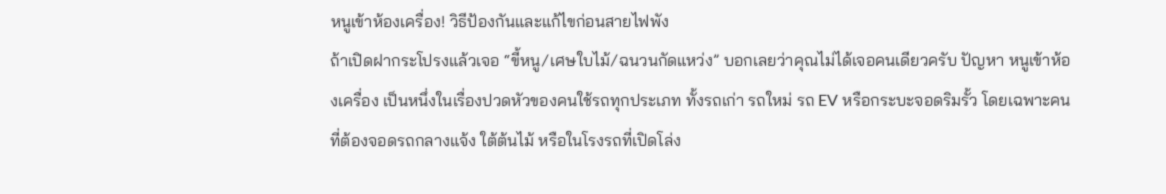หนูเข้าห้องเครื่อง! วิธีป้องกันและแก้ไขก่อนสายไฟพัง
ถ้าเปิดฝากระโปรงแล้วเจอ “ขี้หนู/เศษใบไม้/ฉนวนกัดแหว่ง” บอกเลยว่าคุณไม่ได้เจอคนเดียวครับ ปัญหา หนูเข้าห้องเครื่อง เป็นหนึ่งในเรื่องปวดหัวของคนใช้รถทุกประเภท ทั้งรถเก่า รถใหม่ รถ EV หรือกระบะจอดริมรั้ว โดยเฉพาะคนที่ต้องจอดรถกลางแจ้ง ใต้ต้นไม้ หรือในโรงรถที่เปิดโล่ง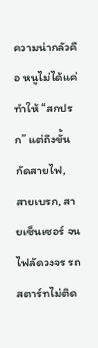ความน่ากลัวคือ หนูไม่ได้แค่ทำให้ “สกปรก” แต่ถึงขั้น กัดสายไฟ, สายเบรก, สายเซ็นเซอร์ จนไฟลัดวงจร รถสตาร์ทไม่ติด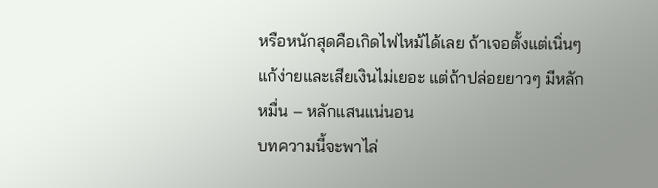หรือหนักสุดคือเกิดไฟไหม้ได้เลย ถ้าเจอตั้งแต่เนิ่นๆ แก้ง่ายและเสียเงินไม่เยอะ แต่ถ้าปล่อยยาวๆ มีหลักหมื่น – หลักแสนแน่นอน
บทความนี้จะพาไล่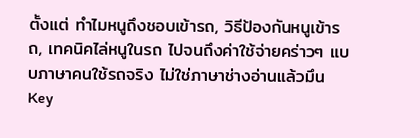ตั้งแต่ ทำไมหนูถึงชอบเข้ารถ, วิธีป้องกันหนูเข้ารถ, เทคนิคไล่หนูในรถ ไปจนถึงค่าใช้จ่ายคร่าวๆ แบบภาษาคนใช้รถจริง ไม่ใช่ภาษาช่างอ่านแล้วมึน
Key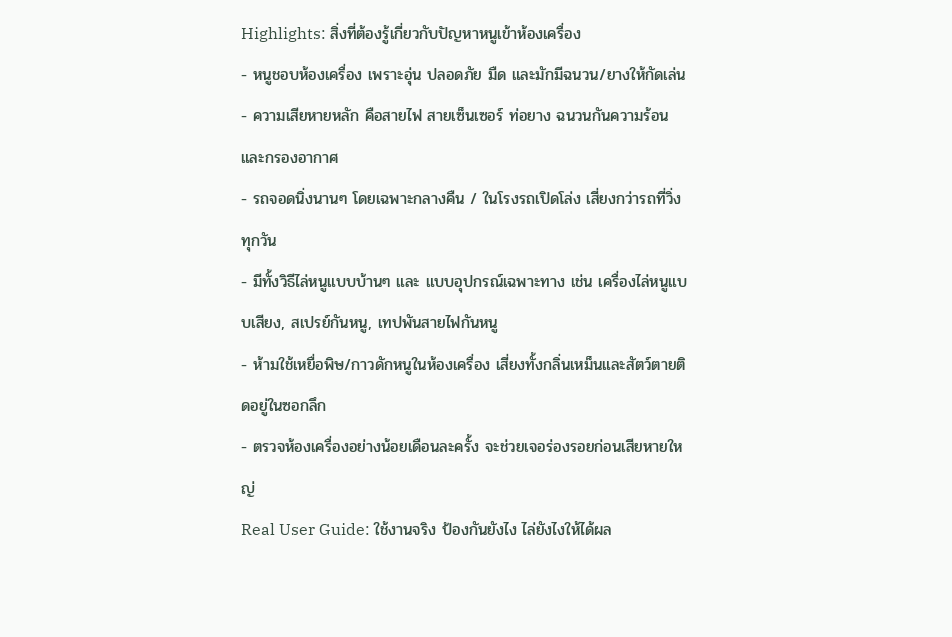Highlights: สิ่งที่ต้องรู้เกี่ยวกับปัญหาหนูเข้าห้องเครื่อง
- หนูชอบห้องเครื่อง เพราะอุ่น ปลอดภัย มืด และมักมีฉนวน/ยางให้กัดเล่น
- ความเสียหายหลัก คือสายไฟ สายเซ็นเซอร์ ท่อยาง ฉนวนกันความร้อน และกรองอากาศ
- รถจอดนิ่งนานๆ โดยเฉพาะกลางคืน / ในโรงรถเปิดโล่ง เสี่ยงกว่ารถที่วิ่งทุกวัน
- มีทั้งวิธีไล่หนูแบบบ้านๆ และ แบบอุปกรณ์เฉพาะทาง เช่น เครื่องไล่หนูแบบเสียง, สเปรย์กันหนู, เทปพันสายไฟกันหนู
- ห้ามใช้เหยื่อพิษ/กาวดักหนูในห้องเครื่อง เสี่ยงทั้งกลิ่นเหม็นและสัตว์ตายติดอยู่ในซอกลึก
- ตรวจห้องเครื่องอย่างน้อยเดือนละครั้ง จะช่วยเจอร่องรอยก่อนเสียหายใหญ่
Real User Guide: ใช้งานจริง ป้องกันยังไง ไล่ยังไงให้ได้ผล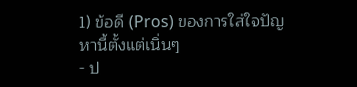1) ข้อดี (Pros) ของการใส่ใจปัญหานี้ตั้งแต่เนิ่นๆ
- ป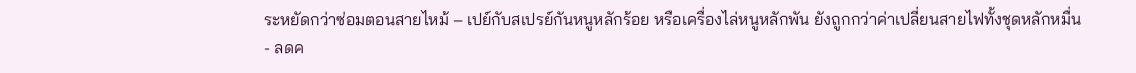ระหยัดกว่าซ่อมตอนสายไหม้ – เปย์กับสเปรย์กันหนูหลักร้อย หรือเครื่องไล่หนูหลักพัน ยังถูกกว่าค่าเปลี่ยนสายไฟทั้งชุดหลักหมื่น
- ลดค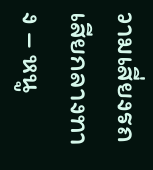วามเสี่ยงรถเสียกลางทาง – หนู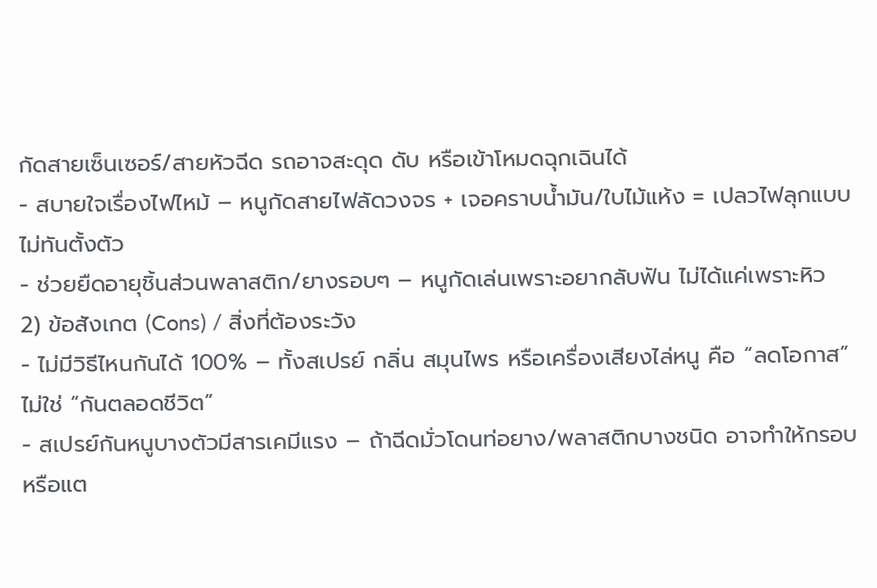กัดสายเซ็นเซอร์/สายหัวฉีด รถอาจสะดุด ดับ หรือเข้าโหมดฉุกเฉินได้
- สบายใจเรื่องไฟไหม้ – หนูกัดสายไฟลัดวงจร + เจอคราบน้ำมัน/ใบไม้แห้ง = เปลวไฟลุกแบบไม่ทันตั้งตัว
- ช่วยยืดอายุชิ้นส่วนพลาสติก/ยางรอบๆ – หนูกัดเล่นเพราะอยากลับฟัน ไม่ได้แค่เพราะหิว
2) ข้อสังเกต (Cons) / สิ่งที่ต้องระวัง
- ไม่มีวิธีไหนกันได้ 100% – ทั้งสเปรย์ กลิ่น สมุนไพร หรือเครื่องเสียงไล่หนู คือ “ลดโอกาส” ไม่ใช่ “กันตลอดชีวิต”
- สเปรย์กันหนูบางตัวมีสารเคมีแรง – ถ้าฉีดมั่วโดนท่อยาง/พลาสติกบางชนิด อาจทำให้กรอบหรือแต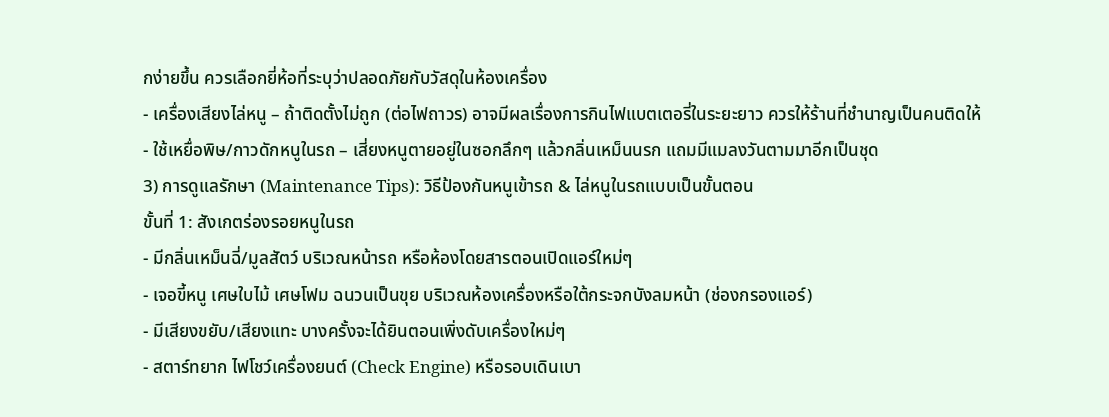กง่ายขึ้น ควรเลือกยี่ห้อที่ระบุว่าปลอดภัยกับวัสดุในห้องเครื่อง
- เครื่องเสียงไล่หนู – ถ้าติดตั้งไม่ถูก (ต่อไฟถาวร) อาจมีผลเรื่องการกินไฟแบตเตอรี่ในระยะยาว ควรให้ร้านที่ชำนาญเป็นคนติดให้
- ใช้เหยื่อพิษ/กาวดักหนูในรถ – เสี่ยงหนูตายอยู่ในซอกลึกๆ แล้วกลิ่นเหม็นนรก แถมมีแมลงวันตามมาอีกเป็นชุด
3) การดูแลรักษา (Maintenance Tips): วิธีป้องกันหนูเข้ารถ & ไล่หนูในรถแบบเป็นขั้นตอน
ขั้นที่ 1: สังเกตร่องรอยหนูในรถ
- มีกลิ่นเหม็นฉี่/มูลสัตว์ บริเวณหน้ารถ หรือห้องโดยสารตอนเปิดแอร์ใหม่ๆ
- เจอขี้หนู เศษใบไม้ เศษโฟม ฉนวนเป็นขุย บริเวณห้องเครื่องหรือใต้กระจกบังลมหน้า (ช่องกรองแอร์)
- มีเสียงขยับ/เสียงแทะ บางครั้งจะได้ยินตอนเพิ่งดับเครื่องใหม่ๆ
- สตาร์ทยาก ไฟโชว์เครื่องยนต์ (Check Engine) หรือรอบเดินเบา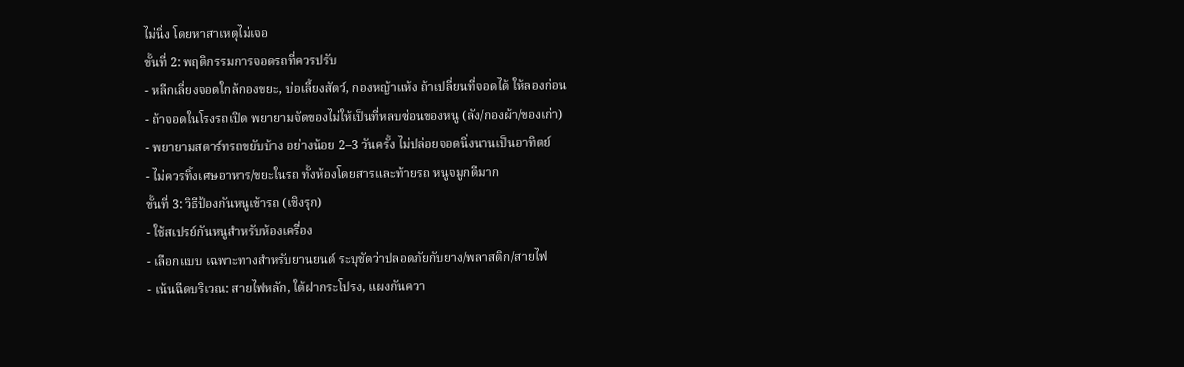ไม่นิ่ง โดยหาสาเหตุไม่เจอ
ขั้นที่ 2: พฤติกรรมการจอดรถที่ควรปรับ
- หลีกเลี่ยงจอดใกล้กองขยะ, บ่อเลี้ยงสัตว์, กองหญ้าแห้ง ถ้าเปลี่ยนที่จอดได้ ให้ลองก่อน
- ถ้าจอดในโรงรถเปิด พยายามจัดของไม่ให้เป็นที่หลบซ่อนของหนู (ลัง/กองผ้า/ของเก่า)
- พยายามสตาร์ทรถขยับบ้าง อย่างน้อย 2–3 วันครั้ง ไม่ปล่อยจอดนิ่งนานเป็นอาทิตย์
- ไม่ควรทิ้งเศษอาหาร/ขยะในรถ ทั้งห้องโดยสารและท้ายรถ หนูจมูกดีมาก
ขั้นที่ 3: วิธีป้องกันหนูเข้ารถ (เชิงรุก)
- ใช้สเปรย์กันหนูสำหรับห้องเครื่อง
- เลือกแบบ เฉพาะทางสำหรับยานยนต์ ระบุชัดว่าปลอดภัยกับยาง/พลาสติก/สายไฟ
- เน้นฉีดบริเวณ: สายไฟหลัก, ใต้ฝากระโปรง, แผงกันควา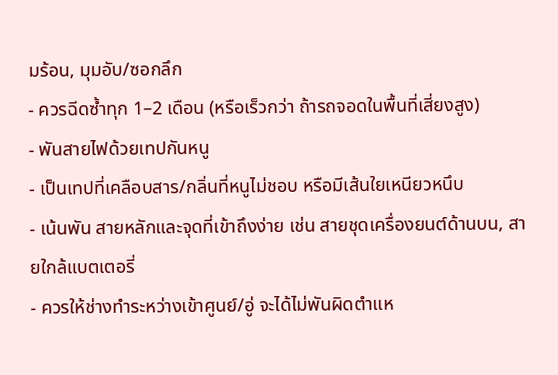มร้อน, มุมอับ/ซอกลึก
- ควรฉีดซ้ำทุก 1–2 เดือน (หรือเร็วกว่า ถ้ารถจอดในพื้นที่เสี่ยงสูง)
- พันสายไฟด้วยเทปกันหนู
- เป็นเทปที่เคลือบสาร/กลิ่นที่หนูไม่ชอบ หรือมีเส้นใยเหนียวหนึบ
- เน้นพัน สายหลักและจุดที่เข้าถึงง่าย เช่น สายชุดเครื่องยนต์ด้านบน, สายใกล้แบตเตอรี่
- ควรให้ช่างทำระหว่างเข้าศูนย์/อู่ จะได้ไม่พันผิดตำแห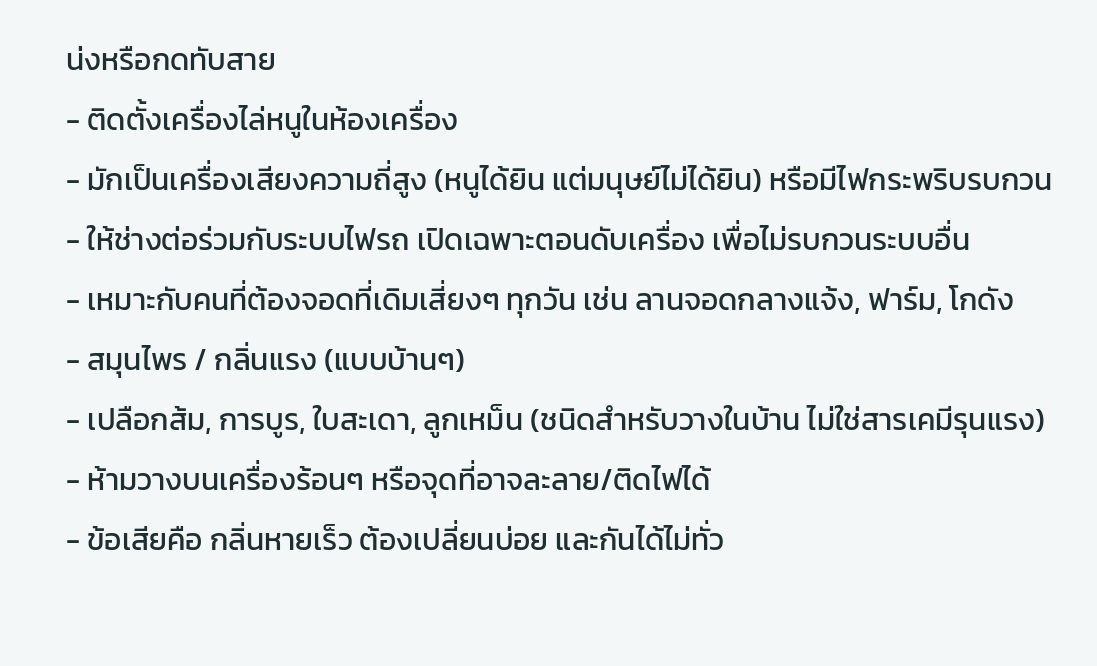น่งหรือกดทับสาย
- ติดตั้งเครื่องไล่หนูในห้องเครื่อง
- มักเป็นเครื่องเสียงความถี่สูง (หนูได้ยิน แต่มนุษย์ไม่ได้ยิน) หรือมีไฟกระพริบรบกวน
- ให้ช่างต่อร่วมกับระบบไฟรถ เปิดเฉพาะตอนดับเครื่อง เพื่อไม่รบกวนระบบอื่น
- เหมาะกับคนที่ต้องจอดที่เดิมเสี่ยงๆ ทุกวัน เช่น ลานจอดกลางแจ้ง, ฟาร์ม, โกดัง
- สมุนไพร / กลิ่นแรง (แบบบ้านๆ)
- เปลือกส้ม, การบูร, ใบสะเดา, ลูกเหม็น (ชนิดสำหรับวางในบ้าน ไม่ใช่สารเคมีรุนแรง)
- ห้ามวางบนเครื่องร้อนๆ หรือจุดที่อาจละลาย/ติดไฟได้
- ข้อเสียคือ กลิ่นหายเร็ว ต้องเปลี่ยนบ่อย และกันได้ไม่ทั่ว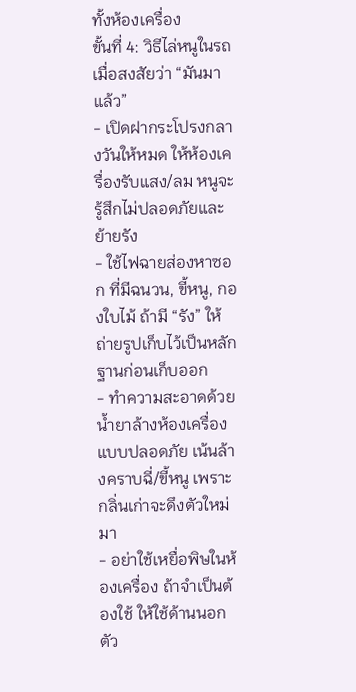ทั้งห้องเครื่อง
ขั้นที่ 4: วิธีไล่หนูในรถ เมื่อสงสัยว่า “มันมาแล้ว”
- เปิดฝากระโปรงกลางวันให้หมด ให้ห้องเครื่องรับแสง/ลม หนูจะรู้สึกไม่ปลอดภัยและย้ายรัง
- ใช้ไฟฉายส่องหาซอก ที่มีฉนวน, ขี้หนู, กองใบไม้ ถ้ามี “รัง” ให้ถ่ายรูปเก็บไว้เป็นหลักฐานก่อนเก็บออก
- ทำความสะอาดด้วยน้ำยาล้างห้องเครื่องแบบปลอดภัย เน้นล้างคราบฉี่/ขี้หนู เพราะกลิ่นเก่าจะดึงตัวใหม่มา
- อย่าใช้เหยื่อพิษในห้องเครื่อง ถ้าจำเป็นต้องใช้ ให้ใช้ด้านนอกตัว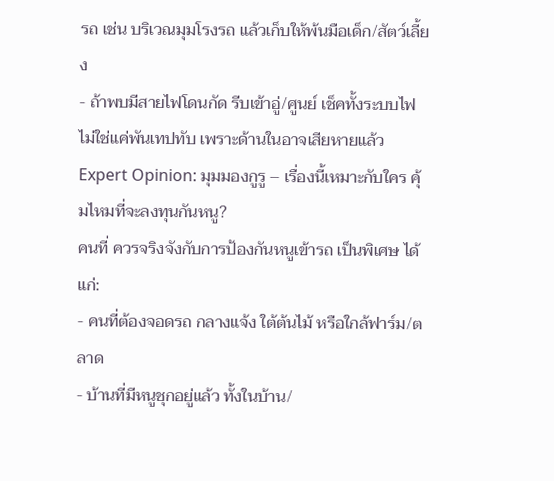รถ เช่น บริเวณมุมโรงรถ แล้วเก็บให้พ้นมือเด็ก/สัตว์เลี้ยง
- ถ้าพบมีสายไฟโดนกัด รีบเข้าอู่/ศูนย์ เช็คทั้งระบบไฟ ไม่ใช่แค่พันเทปทับ เพราะด้านในอาจเสียหายแล้ว
Expert Opinion: มุมมองกูรู – เรื่องนี้เหมาะกับใคร คุ้มไหมที่จะลงทุนกันหนู?
คนที่ ควรจริงจังกับการป้องกันหนูเข้ารถ เป็นพิเศษ ได้แก่:
- คนที่ต้องจอดรถ กลางแจ้ง ใต้ต้นไม้ หรือใกล้ฟาร์ม/ตลาด
- บ้านที่มีหนูชุกอยู่แล้ว ทั้งในบ้าน/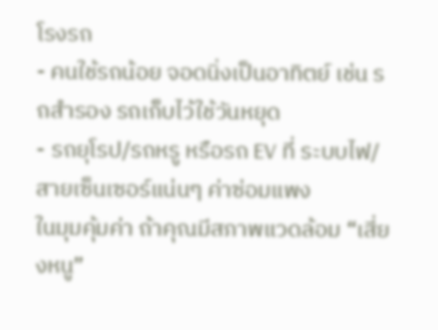โรงรถ
- คนใช้รถน้อย จอดนิ่งเป็นอาทิตย์ เช่น รถสำรอง รถเก็บไว้ใช้วันหยุด
- รถยุโรป/รถหรู หรือรถ EV ที่ ระบบไฟ/สายเซ็นเซอร์แน่นๆ ค่าซ่อมแพง
ในมุมคุ้มค่า ถ้าคุณมีสภาพแวดล้อม “เสี่ยงหนู”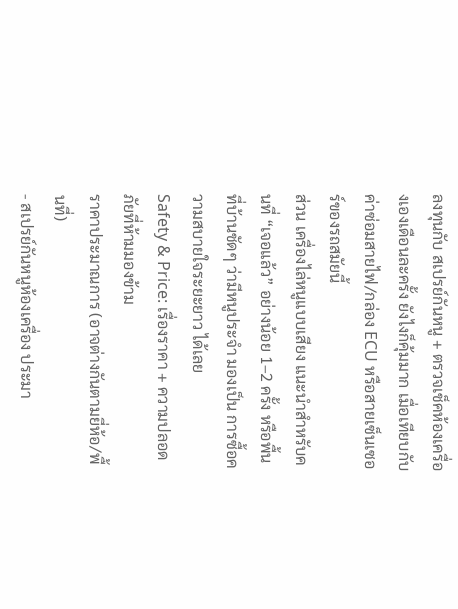ลงทุนกับ สเปรย์กันหนู + ตรวจเช็คห้องเครื่องเองเดือนละครั้ง ยังไงก็คุ้มมาก เมื่อเทียบกับค่าซ่อมสายไฟ/กล่อง ECU หรือสายเซ็นเซอร์ของรถสมัยนี้
ส่วน เครื่องไล่หนูแบบเสียง แนะนำสำหรับคนที่ “เจอแล้ว” อย่างน้อย 1–2 ครั้ง หรือพื้นที่บ้านชัดๆ ว่ามีหนูประจำ มองเป็น การซื้อความสบายใจระยะยาว ได้เลย
Safety & Price: เรื่องราคา + ความปลอดภัยที่ห้ามมองข้าม
ราคาประมาณการ (อาจต่างกันตามยี่ห้อ/พื้นที่)
- สเปรย์กันหนูห้องเครื่อง ประมา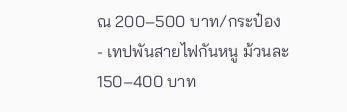ณ 200–500 บาท/กระป๋อง
- เทปพันสายไฟกันหนู ม้วนละ 150–400 บาท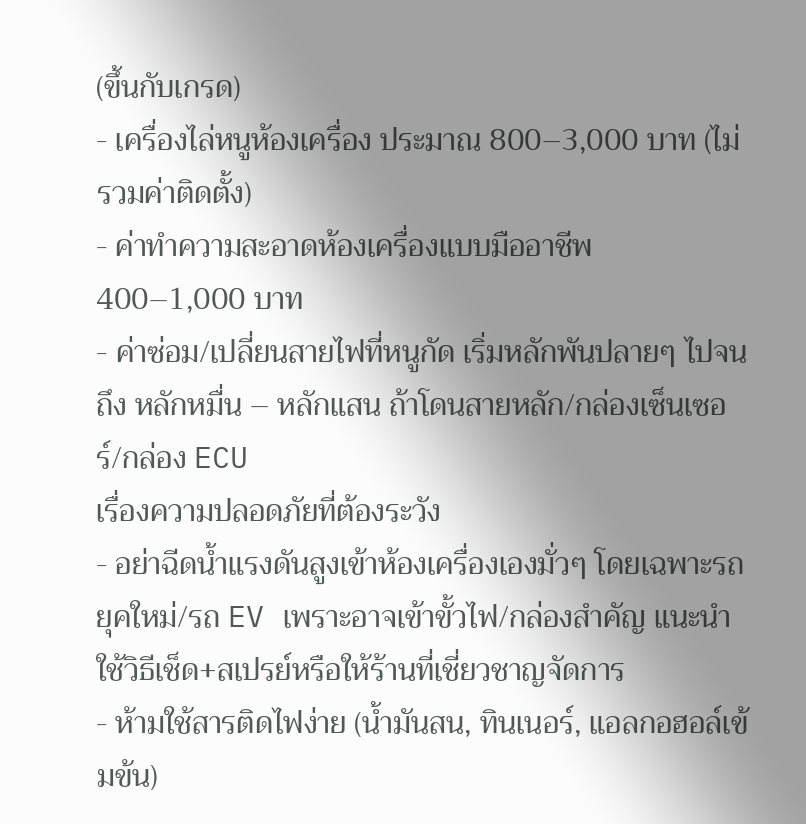(ขึ้นกับเกรด)
- เครื่องไล่หนูห้องเครื่อง ประมาณ 800–3,000 บาท (ไม่รวมค่าติดตั้ง)
- ค่าทำความสะอาดห้องเครื่องแบบมืออาชีพ 400–1,000 บาท
- ค่าซ่อม/เปลี่ยนสายไฟที่หนูกัด เริ่มหลักพันปลายๆ ไปจนถึง หลักหมื่น – หลักแสน ถ้าโดนสายหลัก/กล่องเซ็นเซอร์/กล่อง ECU
เรื่องความปลอดภัยที่ต้องระวัง
- อย่าฉีดน้ำแรงดันสูงเข้าห้องเครื่องเองมั่วๆ โดยเฉพาะรถยุคใหม่/รถ EV เพราะอาจเข้าขั้วไฟ/กล่องสำคัญ แนะนำใช้วิธีเช็ด+สเปรย์หรือให้ร้านที่เชี่ยวชาญจัดการ
- ห้ามใช้สารติดไฟง่าย (น้ำมันสน, ทินเนอร์, แอลกอฮอล์เข้มข้น)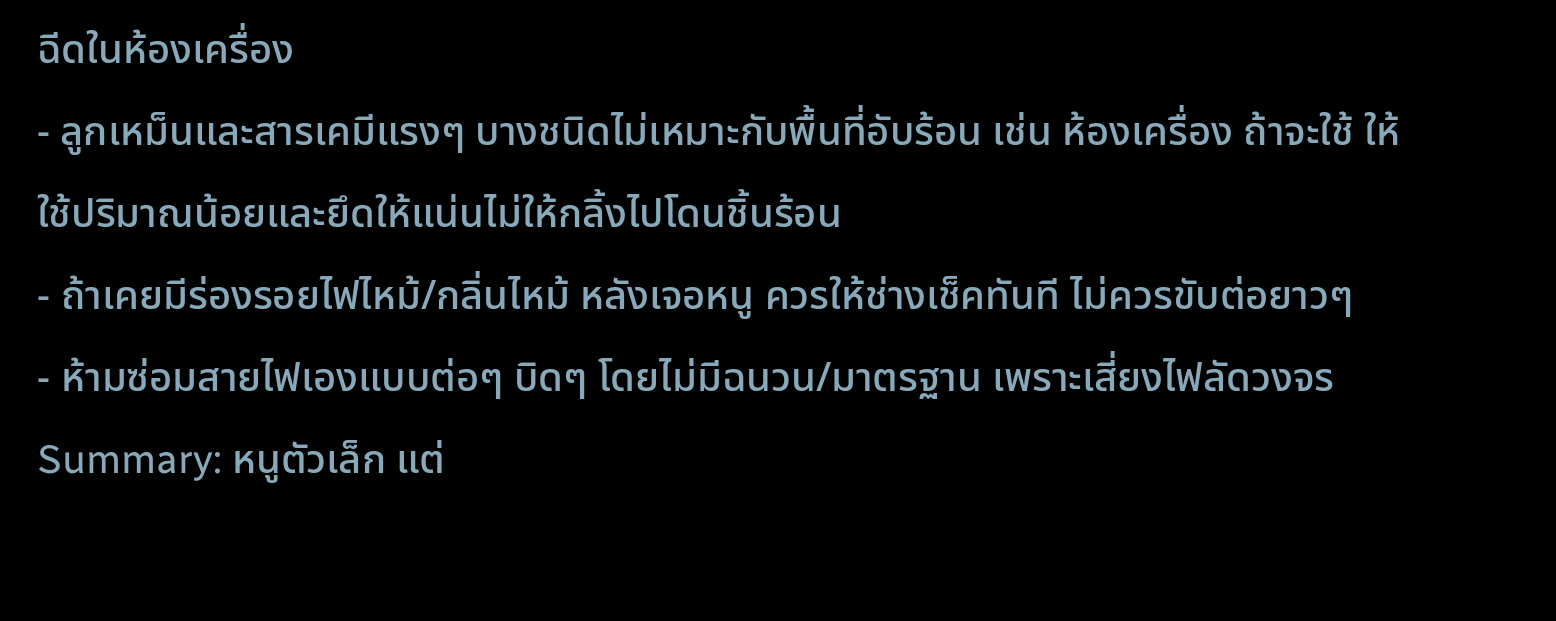ฉีดในห้องเครื่อง
- ลูกเหม็นและสารเคมีแรงๆ บางชนิดไม่เหมาะกับพื้นที่อับร้อน เช่น ห้องเครื่อง ถ้าจะใช้ ให้ใช้ปริมาณน้อยและยึดให้แน่นไม่ให้กลิ้งไปโดนชิ้นร้อน
- ถ้าเคยมีร่องรอยไฟไหม้/กลิ่นไหม้ หลังเจอหนู ควรให้ช่างเช็คทันที ไม่ควรขับต่อยาวๆ
- ห้ามซ่อมสายไฟเองแบบต่อๆ บิดๆ โดยไม่มีฉนวน/มาตรฐาน เพราะเสี่ยงไฟลัดวงจร
Summary: หนูตัวเล็ก แต่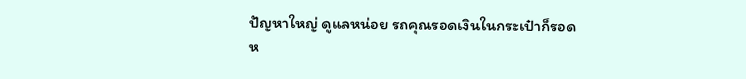ปัญหาใหญ่ ดูแลหน่อย รถคุณรอดเงินในกระเป๋าก็รอด
ห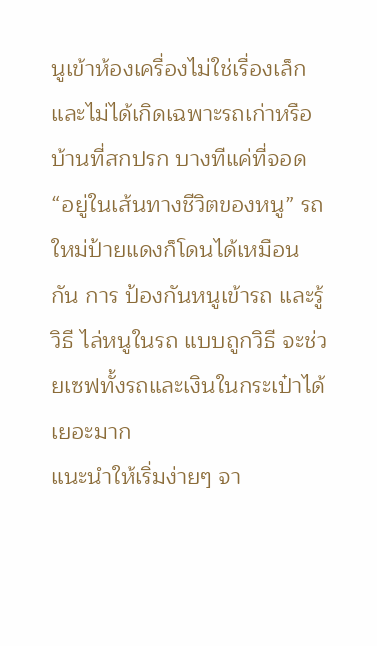นูเข้าห้องเครื่องไม่ใช่เรื่องเล็ก และไม่ได้เกิดเฉพาะรถเก่าหรือบ้านที่สกปรก บางทีแค่ที่จอด “อยู่ในเส้นทางชีวิตของหนู” รถใหม่ป้ายแดงก็โดนได้เหมือนกัน การ ป้องกันหนูเข้ารถ และรู้วิธี ไล่หนูในรถ แบบถูกวิธี จะช่วยเซฟทั้งรถและเงินในกระเป๋าได้เยอะมาก
แนะนำให้เริ่มง่ายๆ จา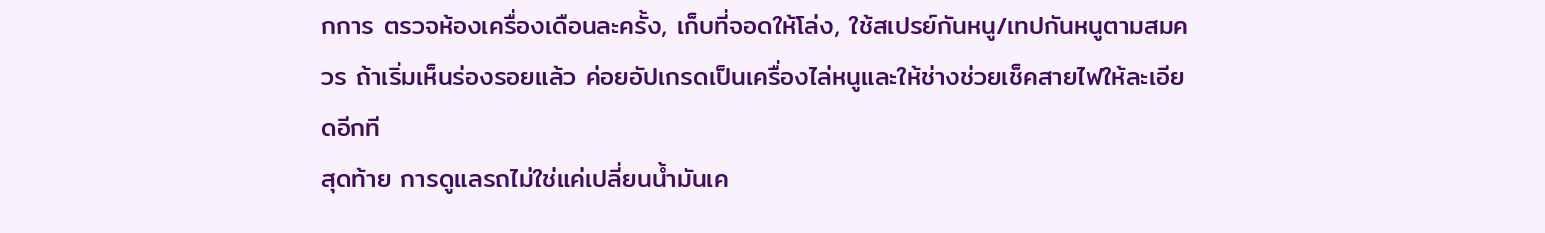กการ ตรวจห้องเครื่องเดือนละครั้ง, เก็บที่จอดให้โล่ง, ใช้สเปรย์กันหนู/เทปกันหนูตามสมควร ถ้าเริ่มเห็นร่องรอยแล้ว ค่อยอัปเกรดเป็นเครื่องไล่หนูและให้ช่างช่วยเช็คสายไฟให้ละเอียดอีกที
สุดท้าย การดูแลรถไม่ใช่แค่เปลี่ยนน้ำมันเค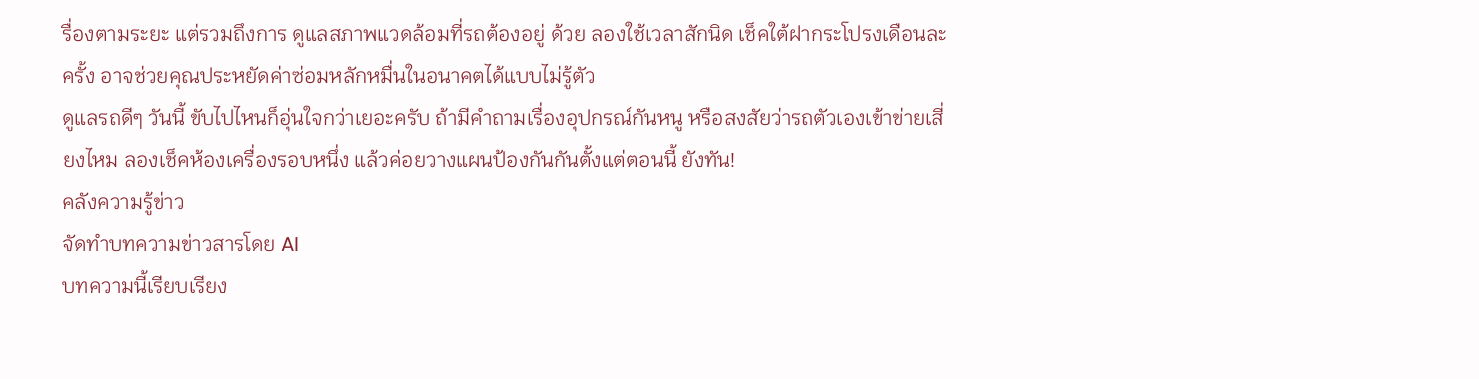รื่องตามระยะ แต่รวมถึงการ ดูแลสภาพแวดล้อมที่รถต้องอยู่ ด้วย ลองใช้เวลาสักนิด เช็คใต้ฝากระโปรงเดือนละครั้ง อาจช่วยคุณประหยัดค่าซ่อมหลักหมื่นในอนาคตได้แบบไม่รู้ตัว
ดูแลรถดีๆ วันนี้ ขับไปไหนก็อุ่นใจกว่าเยอะครับ ถ้ามีคำถามเรื่องอุปกรณ์กันหนู หรือสงสัยว่ารถตัวเองเข้าข่ายเสี่ยงไหม ลองเช็คห้องเครื่องรอบหนึ่ง แล้วค่อยวางแผนป้องกันกันตั้งแต่ตอนนี้ ยังทัน!
คลังความรู้ข่าว
จัดทำบทความข่าวสารโดย AI
บทความนี้เรียบเรียง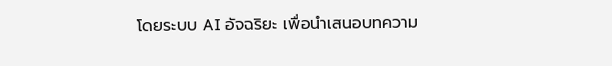โดยระบบ AI อัจฉริยะ เพื่อนำเสนอบทความ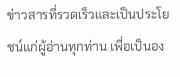ข่าวสารที่รวดเร็วและเป็นประโยชน์แก่ผู้อ่านทุกท่าน เพื่อเป็นอง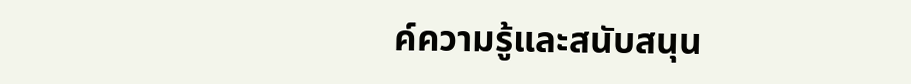ค์ความรู้และสนับสนุน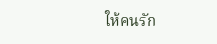ให้คนรัก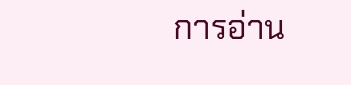การอ่าน